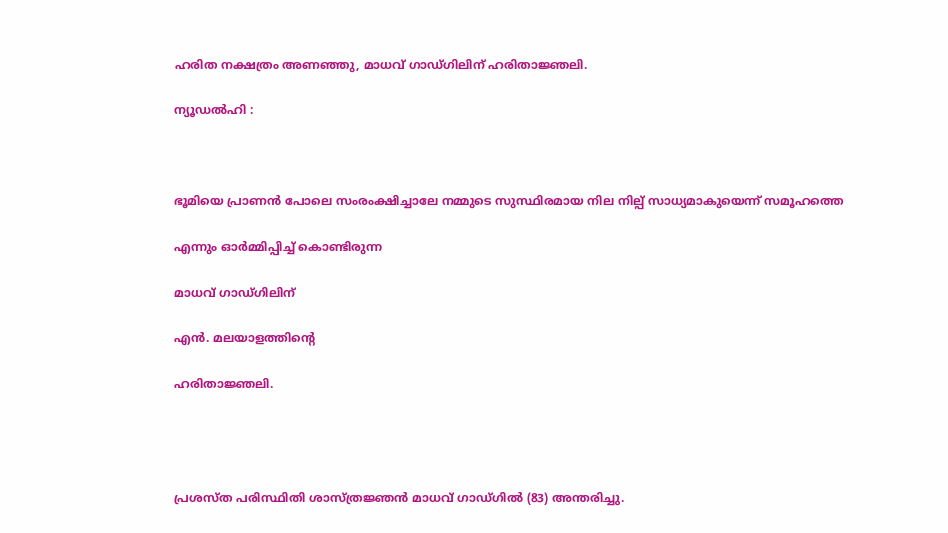ഹരിത നക്ഷത്രം അണഞ്ഞു, മാധവ് ഗാഡ്ഗിലിന് ഹരിതാജ്ഞലി.

ന്യൂഡല്‍ഹി :



ഭൂമിയെ പ്രാണൻ പോലെ സംരംക്ഷിച്ചാലേ നമ്മുടെ സുസ്ഥിരമായ നില നില്പ് സാധ്യമാകുയെന്ന് സമൂഹത്തെ

എന്നും ഓർമ്മിപ്പിച്ച് കൊണ്ടിരുന്ന

മാധവ് ഗാഡ്ഗിലിന്

എൻ. മലയാളത്തിന്റെ

ഹരിതാജ്ഞലി.




പ്രശസ്ത പരിസ്ഥിതി ശാസ്ത്രജ്ഞൻ മാധവ് ഗാഡ്‌ഗില്‍ (83) അന്തരിച്ചു.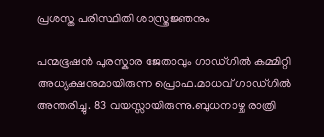പ്രശസ്ത പരിസ്ഥിതി ശാസ്ത്രജ്ഞനും

പന്മഭൂഷൻ പുരസ്കാര ജേതാവും ഗാഡ്‌ഗില്‍ കമ്മിറ്റി അധ്യക്ഷനുമായിരുന്ന പ്രൊഫ.മാധവ് ഗാഡ്‌ഗില്‍ അന്തരിച്ചു. 83 വയസ്സായിരുന്നു.ബുധനാഴ്ച രാത്രി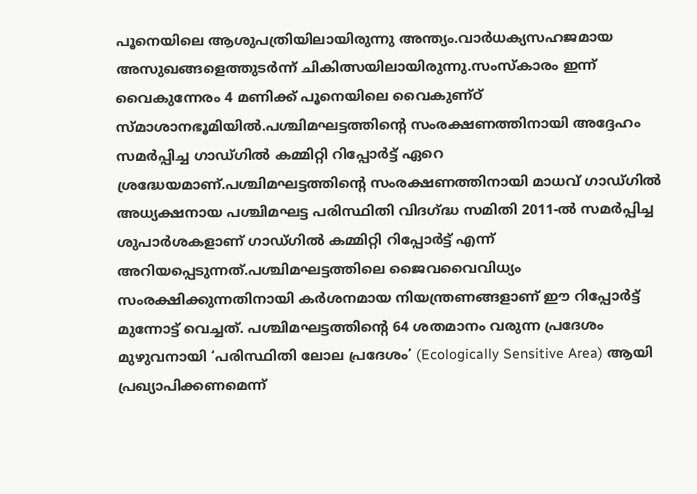പൂനെയിലെ ആശുപത്രിയിലായിരുന്നു അന്ത്യം.വാർധക്യസഹജമായ അസുഖങ്ങളെത്തുടർന്ന് ചികിത്സയിലായിരുന്നു.സംസ്കാരം ഇന്ന് വൈകുന്നേരം 4 മണിക്ക് പൂനെയിലെ വൈകുണ്ഠ് സ്മാശാനഭൂമിയില്‍.പശ്ചിമഘട്ടത്തിന്റെ സംരക്ഷണത്തിനായി അദ്ദേഹം സമർപ്പിച്ച ഗാഡ്‌ഗില്‍ കമ്മിറ്റി റിപ്പോർട്ട് ഏറെ ശ്രദ്ധേയമാണ്.പശ്ചിമഘട്ടത്തിന്റെ സംരക്ഷണത്തിനായി മാധവ് ഗാഡ്ഗില്‍ അധ്യക്ഷനായ പശ്ചിമഘട്ട പരിസ്ഥിതി വിദഗ്ദ്ധ സമിതി 2011-ല്‍ സമർപ്പിച്ച ശുപാർശകളാണ് ഗാഡ്ഗില്‍ കമ്മിറ്റി റിപ്പോർട്ട് എന്ന് അറിയപ്പെടുന്നത്.പശ്ചിമഘട്ടത്തിലെ ജൈവവൈവിധ്യം സംരക്ഷിക്കുന്നതിനായി കർശനമായ നിയന്ത്രണങ്ങളാണ് ഈ റിപ്പോർട്ട് മുന്നോട്ട് വെച്ചത്. പശ്ചിമഘട്ടത്തിന്റെ 64 ശതമാനം വരുന്ന പ്രദേശം മുഴുവനായി ‘പരിസ്ഥിതി ലോല പ്രദേശം’ (Ecologically Sensitive Area) ആയി പ്രഖ്യാപിക്കണമെന്ന്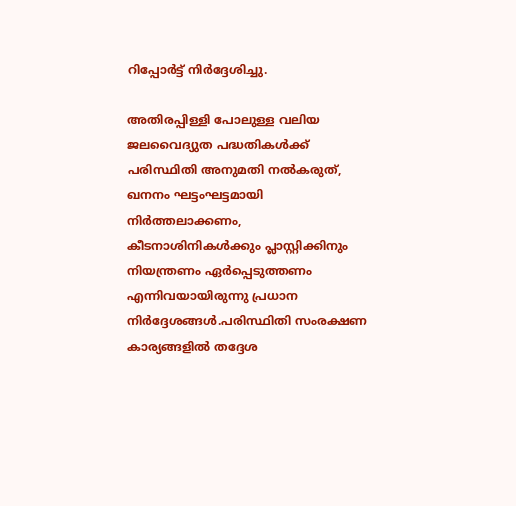റിപ്പോർട്ട് നിർദ്ദേശിച്ചു.

അതിരപ്പിള്ളി പോലുള്ള വലിയ ജലവൈദ്യുത പദ്ധതികള്‍ക്ക് പരിസ്ഥിതി അനുമതി നല്‍കരുത്, ഖനനം ഘട്ടംഘട്ടമായി നിർത്തലാക്കണം, കീടനാശിനികള്‍ക്കും പ്ലാസ്റ്റിക്കിനും നിയന്ത്രണം ഏർപ്പെടുത്തണം എന്നിവയായിരുന്നു പ്രധാന നിർദ്ദേശങ്ങള്‍.പരിസ്ഥിതി സംരക്ഷണ കാര്യങ്ങളില്‍ തദ്ദേശ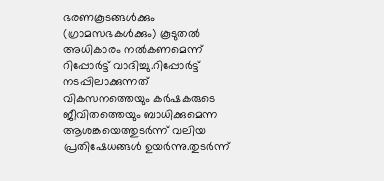ഭരണകൂടങ്ങള്‍ക്കും (ഗ്രാമസഭകള്‍ക്കും) കൂടുതല്‍ അധികാരം നല്‍കണമെന്ന് റിപ്പോർട്ട് വാദിച്ചു.റിപ്പോർട്ട് നടപ്പിലാക്കുന്നത് വികസനത്തെയും കർഷകരുടെ ജീവിതത്തെയും ബാധിക്കുമെന്ന ആശങ്കയെത്തുടർന്ന് വലിയ പ്രതിഷേധങ്ങള്‍ ഉയർന്നു.തുടർന്ന്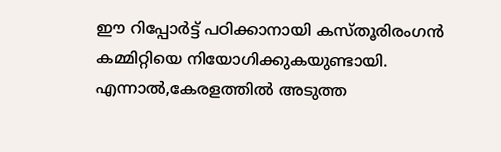ഈ റിപ്പോർട്ട് പഠിക്കാനായി കസ്തൂരിരംഗൻ കമ്മിറ്റിയെ നിയോഗിക്കുകയുണ്ടായി. എന്നാല്‍,കേരളത്തില്‍ അടുത്ത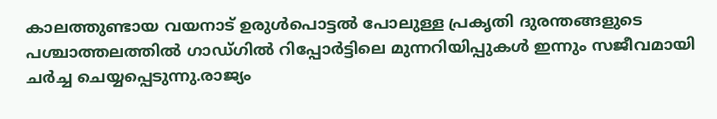കാലത്തുണ്ടായ വയനാട് ഉരുള്‍പൊട്ടല്‍ പോലുള്ള പ്രകൃതി ദുരന്തങ്ങളുടെ പശ്ചാത്തലത്തില്‍ ഗാഡ്ഗില്‍ റിപ്പോർട്ടിലെ മുന്നറിയിപ്പുകള്‍ ഇന്നും സജീവമായി ചർച്ച ചെയ്യപ്പെടുന്നു.രാജ്യം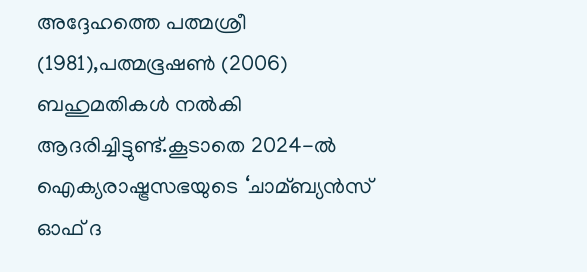അദ്ദേഹത്തെ പത്മശ്രീ (1981),പത്മഭൂഷണ്‍ (2006) ബഹുമതികള്‍ നല്‍കി ആദരിച്ചിട്ടുണ്ട്.കൂടാതെ 2024-ല്‍ ഐക്യരാഷ്ട്രസഭയുടെ ‘ചാമ്ബ്യൻസ് ഓഫ് ദ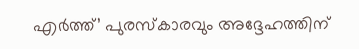എർത്ത്’ പുരസ്കാരവും അദ്ദേഹത്തിന്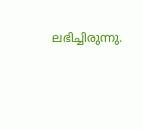ലഭിച്ചിരുന്നു.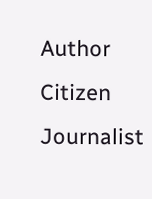Author
Citizen Journalist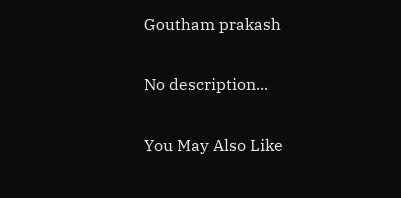Goutham prakash

No description...

You May Also Like